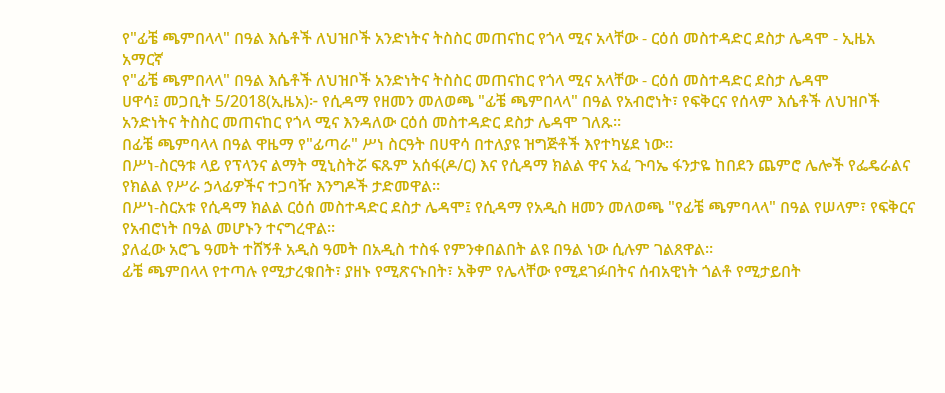የ"ፊቼ ጫምበላላ" በዓል እሴቶች ለህዝቦች አንድነትና ትስስር መጠናከር የጎላ ሚና አላቸው - ርዕሰ መስተዳድር ደስታ ሌዳሞ - ኢዜአ አማርኛ
የ"ፊቼ ጫምበላላ" በዓል እሴቶች ለህዝቦች አንድነትና ትስስር መጠናከር የጎላ ሚና አላቸው - ርዕሰ መስተዳድር ደስታ ሌዳሞ
ሀዋሳ፤ መጋቢት 5/2018(ኢዜአ)፦ የሲዳማ የዘመን መለወጫ "ፊቼ ጫምበላላ" በዓል የአብሮነት፣ የፍቅርና የሰላም እሴቶች ለህዝቦች አንድነትና ትስስር መጠናከር የጎላ ሚና እንዳለው ርዕሰ መስተዳድር ደስታ ሌዳሞ ገለጹ።
በፊቼ ጫምባላላ በዓል ዋዜማ የ"ፊጣራ" ሥነ ስርዓት በሀዋሳ በተለያዩ ዝግጅቶች እየተካሄደ ነው።
በሥነ-ስርዓቱ ላይ የፕላንና ልማት ሚኒስትሯ ፍጹም አሰፋ(ዶ/ር) እና የሲዳማ ክልል ዋና አፈ ጉባኤ ፋንታዬ ከበደን ጨምሮ ሌሎች የፌዴራልና የክልል የሥራ ኃላፊዎችና ተጋባዥ እንግዶች ታድመዋል።
በሥነ-ስርአቱ የሲዳማ ክልል ርዕሰ መስተዳድር ደስታ ሌዳሞ፤ የሲዳማ የአዲስ ዘመን መለወጫ "የፊቼ ጫምባላላ" በዓል የሠላም፣ የፍቅርና የአብሮነት በዓል መሆኑን ተናግረዋል።
ያለፈው አሮጌ ዓመት ተሸኝቶ አዲስ ዓመት በአዲስ ተስፋ የምንቀበልበት ልዩ በዓል ነው ሲሉም ገልጸዋል።
ፊቼ ጫምበላላ የተጣሉ የሚታረቁበት፣ ያዘኑ የሚጽናኑበት፣ አቅም የሌላቸው የሚደገፉበትና ሰብአዊነት ጎልቶ የሚታይበት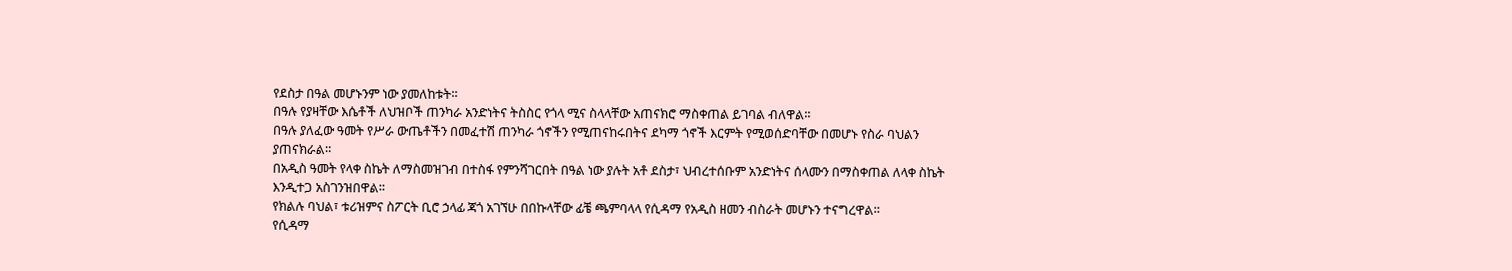የደስታ በዓል መሆኑንም ነው ያመለከቱት።
በዓሉ የያዛቸው እሴቶች ለህዝቦች ጠንካራ አንድነትና ትስስር የጎላ ሚና ስላላቸው አጠናክሮ ማስቀጠል ይገባል ብለዋል።
በዓሉ ያለፈው ዓመት የሥራ ውጤቶችን በመፈተሽ ጠንካራ ጎኖችን የሚጠናከሩበትና ደካማ ጎኖች እርምት የሚወሰድባቸው በመሆኑ የስራ ባህልን ያጠናክራል።
በአዲስ ዓመት የላቀ ስኬት ለማስመዝገብ በተስፋ የምንሻገርበት በዓል ነው ያሉት አቶ ደስታ፣ ህብረተሰቡም አንድነትና ሰላሙን በማስቀጠል ለላቀ ስኬት እንዲተጋ አስገንዝበዋል።
የክልሉ ባህል፣ ቱሪዝምና ስፖርት ቢሮ ኃላፊ ጃጎ አገኘሁ በበኩላቸው ፊቼ ጫምባላላ የሲዳማ የአዲስ ዘመን ብስራት መሆኑን ተናግረዋል።
የሲዳማ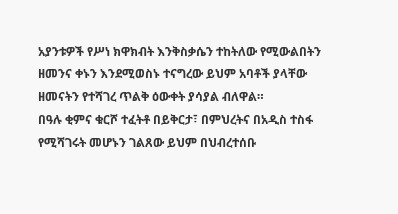አያንቱዎች የሥነ ክዋክብት እንቅስቃሴን ተከትለው የሚውልበትን ዘመንና ቀኑን እንደሚወስኑ ተናግረው ይህም አባቶች ያላቸው ዘመናትን የተሻገረ ጥልቅ ዕውቀት ያሳያል ብለዋል።
በዓሉ ቂምና ቁርሾ ተፈትቶ በይቅርታ፣ በምህረትና በአዲስ ተስፋ የሚሻገሩት መሆኑን ገልጸው ይህም በህብረተሰቡ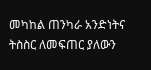መካከል ጠንካራ አንድነትና ትስስር ለመፍጠር ያለውን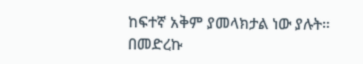ከፍተኛ አቅም ያመላክታል ነው ያሉት።
በመድረኩ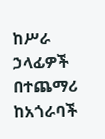ከሥራ ኃላፊዎች በተጨማሪ ከአጎራባች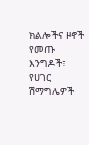ክልሎችና ዞኖች የመጡ እንግዶች፣ የሀገር ሽማግሌዎች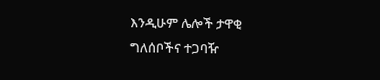እንዲሁም ሌሎች ታዋቂ ግለሰቦችና ተጋባዥ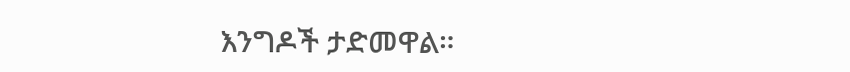እንግዶች ታድመዋል።